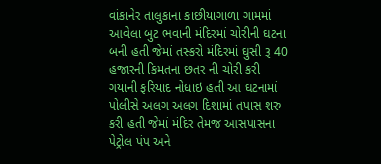વાંકાનેર તાલુકાના કાછીયાગાળા ગામમાં આવેલા બુટ ભવાની મંદિરમાં ચોરીની ઘટના બની હતી જેમાં તસ્કરો મંદિરમાં ઘુસી રૂ 40 હજારની કિમતના છતર ની ચોરી કરી ગયાની ફરિયાદ નોધાઇ હતી આ ઘટનામાં પોલીસે અલગ અલગ દિશામાં તપાસ શરુ કરી હતી જેમાં મંદિર તેમજ આસપાસના પેટ્રોલ પંપ અને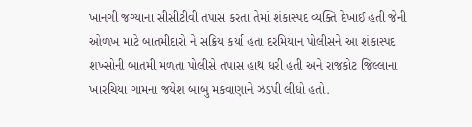ખાનગી જગ્યાના સીસીટીવી તપાસ કરતા તેમાં શંકાસ્પદ વ્યક્તિ દેખાઈ હતી જેની ઓળખ માટે બાતમીદારો ને સક્રિય કર્યા હતા દરમિયાન પોલીસને આ શંકાસ્પદ શખ્સોની બાતમી મળતા પોલીસે તપાસ હાથ ધરી હતી અને રાજકોટ જિલ્લાના ખારચિયા ગામના જયેશ બાબુ મકવાણાને ઝડપી લીધો હતો.